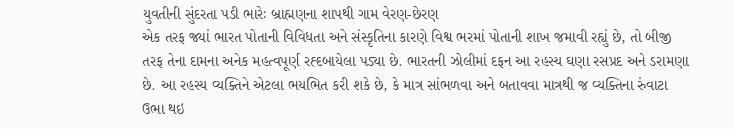યુવતીની સુંદરતા પડી ભારેઃ બ્રાહ્મણના શાપથી ગામ વેરણ-છેરણ
એક તરફ જ્યાં ભારત પોતાની વિવિધતા અને સંસ્કૃતિના કારણે વિશ્વ ભરમાં પોતાની શાખ જમાવી રહ્યું છે, તો બીજી તરફ તેના દામના અનેક મહત્વપૂર્ણ રહ્દબાયેલા પડ્યા છે. ભારતની ઝોલીમાં દફન આ રહસ્ય ઘણા રસપ્રદ અને ડરામણા છે. આ રહસ્ય વ્યક્તિને એટલા ભયભિત કરી શકે છે, કે માત્ર સાંભળવા અને બતાવવા માત્રથી જ વ્યક્તિના રુંવાટા ઉભા થઇ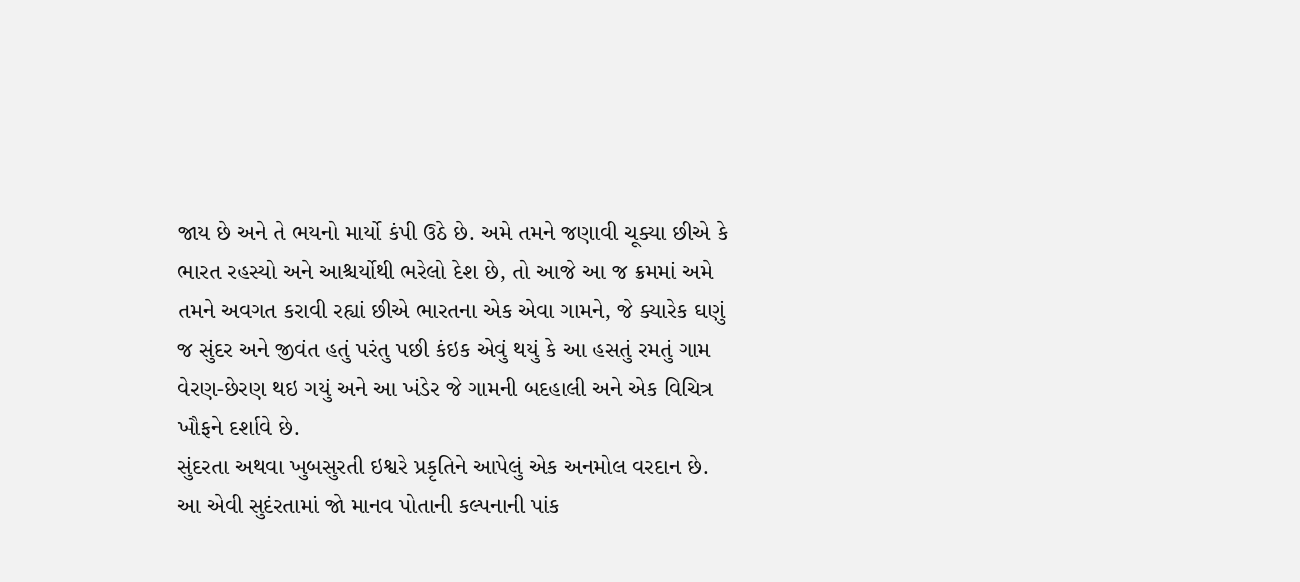જાય છે અને તે ભયનો માર્યો કંપી ઉઠે છે. અમે તમને જણાવી ચૂક્યા છીએ કે ભારત રહસ્યો અને આશ્ચર્યોથી ભરેલો દેશ છે, તો આજે આ જ ક્રમમાં અમે તમને અવગત કરાવી રહ્યાં છીએ ભારતના એક એવા ગામને, જે ક્યારેક ઘણું જ સુંદર અને જીવંત હતું પરંતુ પછી કંઇક એવું થયું કે આ હસતું રમતું ગામ વેરણ-છેરણ થઇ ગયું અને આ ખંડેર જે ગામની બદહાલી અને એક વિચિત્ર ખૌફને દર્શાવે છે.
સુંદરતા અથવા ખુબસુરતી ઇશ્વરે પ્રકૃતિને આપેલું એક અનમોલ વરદાન છે. આ એવી સુદંરતામાં જો માનવ પોતાની કલ્પનાની પાંક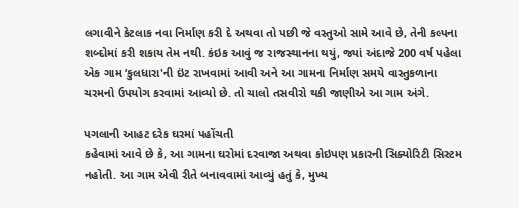લગાવીને કેટલાક નવા નિર્માણ કરી દે અથવા તો પછી જે વસ્તુઓ સામે આવે છે, તેની કલ્પના શબ્દોમાં કરી શકાય તેમ નથી. કંઇક આવું જ રાજસ્થાનના થયું, જ્યાં અંદાજે 200 વર્ષ પહેલા એક ગામ ‘કુલધારા'ની ઇંટ રાખવામાં આવી અને આ ગામના નિર્માણ સમયે વાસ્તુકળાના ચરમનો ઉપયોગ કરવામાં આવ્યો છે. તો ચાલો તસવીરો થકી જાણીએ આ ગામ અંગે.

પગલાની આહટ દરેક ઘરમાં પહોંચતી
કહેવામાં આવે છે કે, આ ગામના ઘરોમાં દરવાજા અથવા કોઇપણ પ્રકારની સિક્યોરિટી સિસ્ટમ નહોતી. આ ગામ એવી રીતે બનાવવામાં આવ્યું હતું કે, મુખ્ય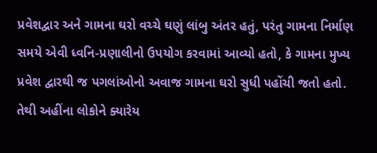પ્રવેશદ્વાર અને ગામના ઘરો વચ્ચે ઘણું લાંબુ અંતર હતું, પરંતુ ગામના નિર્માણ સમયે એવી ધ્વનિ-પ્રણાલીનો ઉપયોગ કરવામાં આવ્યો હતો, કે ગામના મુખ્ય પ્રવેશ દ્વારથી જ પગલાંઓનો અવાજ ગામના ઘરો સુધી પહોંચી જતો હતો. તેથી અહીંના લોકોને ક્યારેય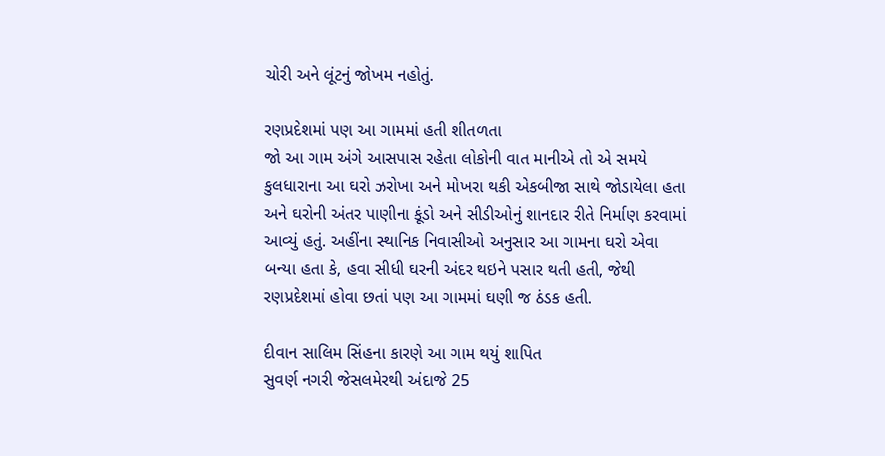ચોરી અને લૂંટનું જોખમ નહોતું.

રણપ્રદેશમાં પણ આ ગામમાં હતી શીતળતા
જો આ ગામ અંગે આસપાસ રહેતા લોકોની વાત માનીએ તો એ સમયે કુલધારાના આ ઘરો ઝરોખા અને મોખરા થકી એકબીજા સાથે જોડાયેલા હતા અને ઘરોની અંતર પાણીના કૂંડો અને સીડીઓનું શાનદાર રીતે નિર્માણ કરવામાં આવ્યું હતું. અહીંના સ્થાનિક નિવાસીઓ અનુસાર આ ગામના ઘરો એવા બન્યા હતા કે, હવા સીધી ઘરની અંદર થઇને પસાર થતી હતી, જેથી રણપ્રદેશમાં હોવા છતાં પણ આ ગામમાં ઘણી જ ઠંડક હતી.

દીવાન સાલિમ સિંહના કારણે આ ગામ થયું શાપિત
સુવર્ણ નગરી જેસલમેરથી અંદાજે 25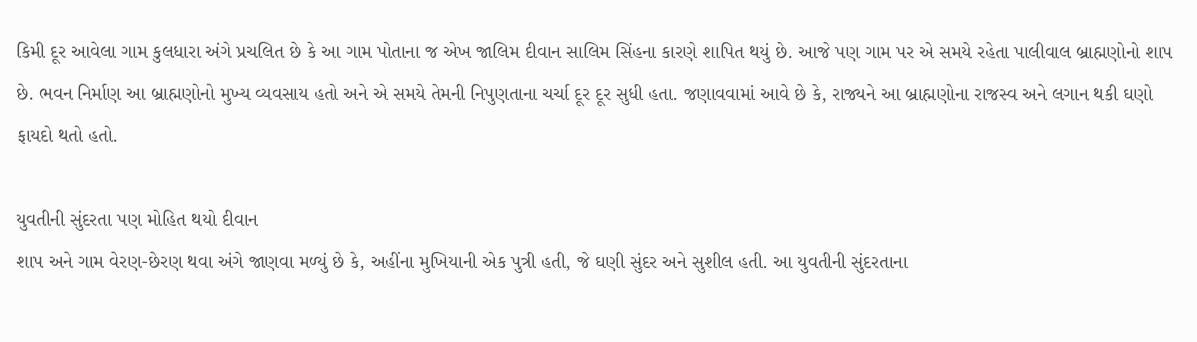કિમી દૂર આવેલા ગામ કુલધારા અંગે પ્રચલિત છે કે આ ગામ પોતાના જ એખ જાલિમ દીવાન સાલિમ સિંહના કારણે શાપિત થયું છે. આજે પણ ગામ પર એ સમયે રહેતા પાલીવાલ બ્રાહ્મણોનો શાપ છે. ભવન નિર્માણ આ બ્રાહ્મણોનો મુખ્ય વ્યવસાય હતો અને એ સમયે તેમની નિપુણતાના ચર્ચા દૂર દૂર સુધી હતા. જણાવવામાં આવે છે કે, રાજ્યને આ બ્રાહ્મણોના રાજસ્વ અને લગાન થકી ઘણો ફાયદો થતો હતો.

યુવતીની સુંદરતા પણ મોહિત થયો દીવાન
શાપ અને ગામ વેરણ-છેરણ થવા અંગે જાણવા મળ્યું છે કે, અહીંના મુખિયાની એક પુત્રી હતી, જે ઘણી સુંદર અને સુશીલ હતી. આ યુવતીની સુંદરતાના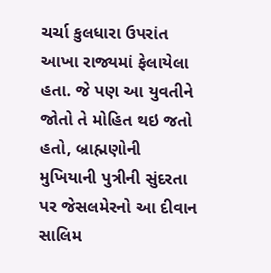ચર્ચા કુલધારા ઉપરાંત આખા રાજ્યમાં ફેલાયેલા હતા. જે પણ આ યુવતીને જોતો તે મોહિત થઇ જતો હતો, બ્રાહ્મણોની મુખિયાની પુત્રીની સુંદરતા પર જેસલમેરનો આ દીવાન સાલિમ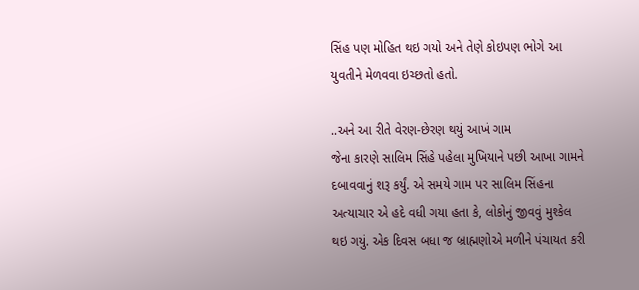સિંહ પણ મોહિત થઇ ગયો અને તેણે કોઇપણ ભોગે આ યુવતીને મેળવવા ઇચ્છતો હતો.

..અને આ રીતે વેરણ-છેરણ થયું આખં ગામ
જેના કારણે સાલિમ સિંહે પહેલા મુખિયાને પછી આખા ગામને દબાવવાનું શરૂ કર્યું. એ સમયે ગામ પર સાલિમ સિંહના અત્યાચાર એ હદે વધી ગયા હતા કે, લોકોનું જીવવું મુશ્કેલ થઇ ગયું. એક દિવસ બધા જ બ્રાહ્મણોએ મળીને પંચાયત કરી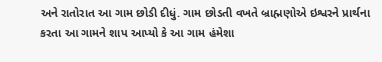અને રાતોરાત આ ગામ છોડી દીધું. ગામ છોડતી વખતે બ્રાહ્મણોએ ઇશ્વરને પ્રાર્થના કરતા આ ગામને શાપ આપ્યો કે આ ગામ હંમેશા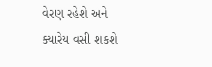વેરણ રહેશે અને ક્યારેય વસી શકશે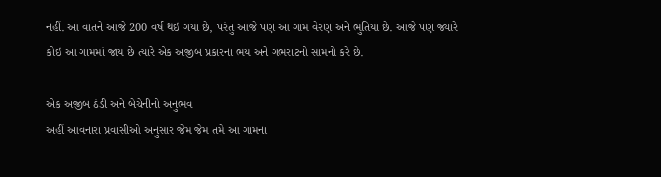નહીં. આ વાતને આજે 200 વર્ષ થઇ ગયા છે, પરંતુ આજે પણ આ ગામ વેરણ અને ભુતિયા છે. આજે પણ જ્યારે કોઇ આ ગામમાં જાય છે ત્યારે એક અજીબ પ્રકારના ભય અને ગભરાટનો સામનો કરે છે.

એક અજીબ ઠંડી અને બેચેનીનો અનુભવ
અહીં આવનારા પ્રવાસીઓ અનુસાર જેમ જેમ તમે આ ગામના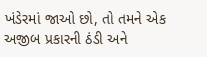ખંડેરમાં જાઓ છો, તો તમને એક અજીબ પ્રકારની ઠંડી અને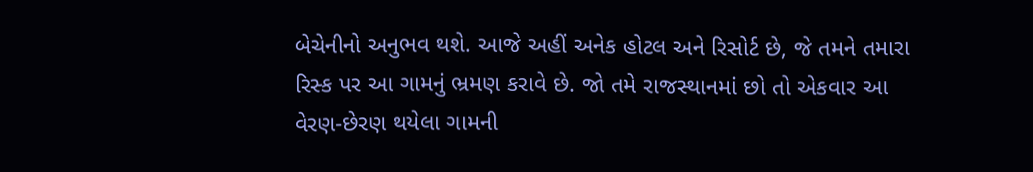બેચેનીનો અનુભવ થશે. આજે અહીં અનેક હોટલ અને રિસોર્ટ છે, જે તમને તમારા રિસ્ક પર આ ગામનું ભ્રમણ કરાવે છે. જો તમે રાજસ્થાનમાં છો તો એકવાર આ વેરણ-છેરણ થયેલા ગામની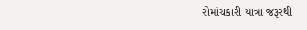રોમાંચકારી યાત્રા જરૂરથી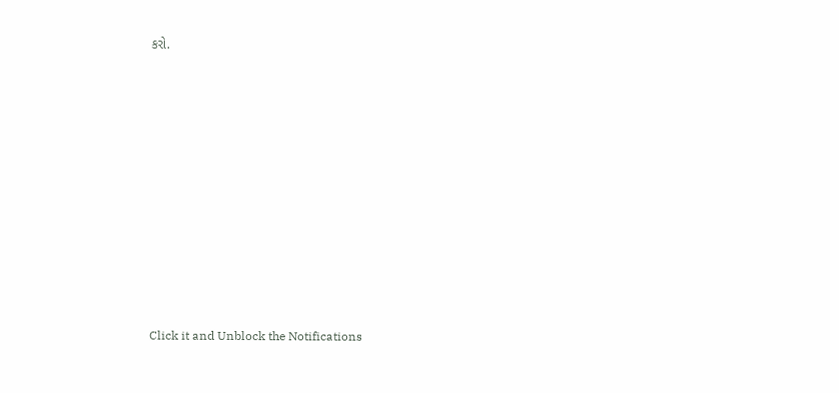કરો.












Click it and Unblock the Notifications